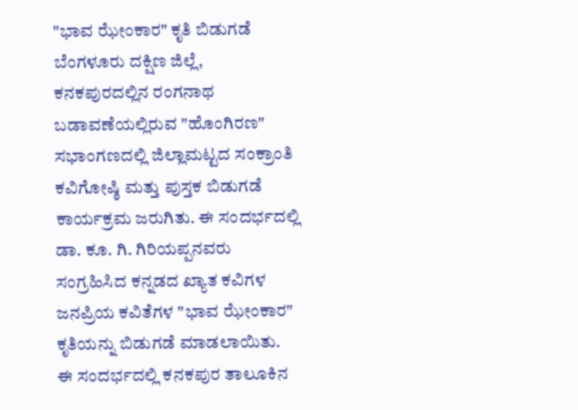"ಭಾವ ಝೇಂಕಾರ" ಕೃತಿ ಬಿಡುಗಡೆ
ಬೆಂಗಳೂರು ದಕ್ಷಿಣ ಜಿಲ್ಲೆ, ಕನಕಪುರದಲ್ಲಿನ ರಂಗನಾಥ ಬಡಾವಣೆಯಲ್ಲಿರುವ "ಹೊಂಗಿರಣ" ಸಭಾಂಗಣದಲ್ಲಿ ಜಿಲ್ಲಾಮಟ್ಟದ ಸಂಕ್ರಾಂತಿ ಕವಿಗೋಷ್ಠಿ ಮತ್ತು ಪುಸ್ತಕ ಬಿಡುಗಡೆ ಕಾರ್ಯಕ್ರಮ ಜರುಗಿತು. ಈ ಸಂದರ್ಭದಲ್ಲಿ ಡಾ. ಕೂ. ಗಿ. ಗಿರಿಯಪ್ಪನವರು ಸಂಗ್ರಹಿಸಿದ ಕನ್ನಡದ ಖ್ಯಾತ ಕವಿಗಳ ಜನಪ್ರಿಯ ಕವಿತೆಗಳ "ಭಾವ ಝೇಂಕಾರ" ಕೃತಿಯನ್ನು ಬಿಡುಗಡೆ ಮಾಡಲಾಯಿತು.
ಈ ಸಂದರ್ಭದಲ್ಲಿ ಕನಕಪುರ ತಾಲೂಕಿನ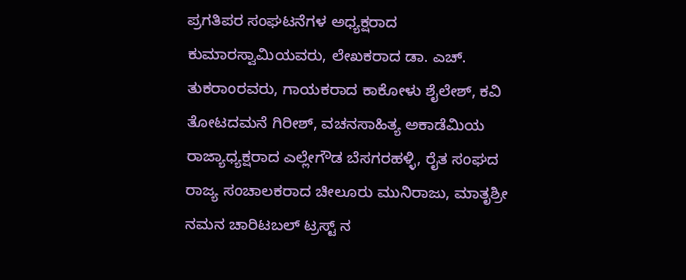ಪ್ರಗತಿಪರ ಸಂಘಟನೆಗಳ ಅಧ್ಯಕ್ಷರಾದ ಕುಮಾರಸ್ವಾಮಿಯವರು, ಲೇಖಕರಾದ ಡಾ. ಎಚ್. ತುಕರಾಂರವರು, ಗಾಯಕರಾದ ಕಾಕೋಳು ಶೈಲೇಶ್, ಕವಿ ತೋಟದಮನೆ ಗಿರೀಶ್, ವಚನಸಾಹಿತ್ಯ ಅಕಾಡೆಮಿಯ ರಾಜ್ಯಾಧ್ಯಕ್ಷರಾದ ಎಲ್ಲೇಗೌಡ ಬೆಸಗರಹಳ್ಳಿ, ರೈತ ಸಂಘದ ರಾಜ್ಯ ಸಂಚಾಲಕರಾದ ಚೀಲೂರು ಮುನಿರಾಜು, ಮಾತೃಶ್ರೀ ನಮನ ಚಾರಿಟಬಲ್ ಟ್ರಸ್ಟ್ ನ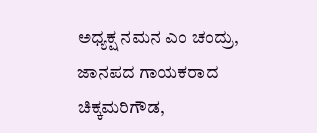ಅಧ್ಯಕ್ಷ ನಮನ ಎಂ ಚಂದ್ರು, ಜಾನಪದ ಗಾಯಕರಾದ ಚಿಕ್ಕಮರಿಗೌಡ,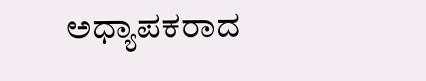ಅಧ್ಯಾಪಕರಾದ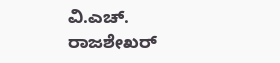ವಿ.ಎಚ್. ರಾಜಶೇಖರ್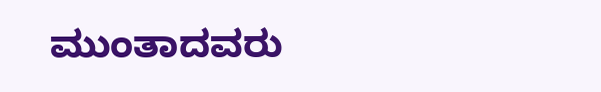ಮುಂತಾದವರು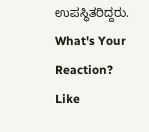ಉಪಸ್ಥಿತರಿದ್ದರು.
What's Your Reaction?
Like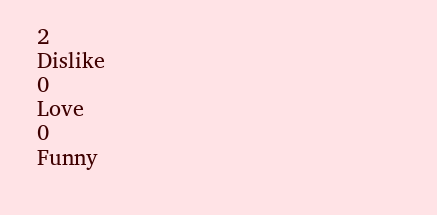2
Dislike
0
Love
0
Funny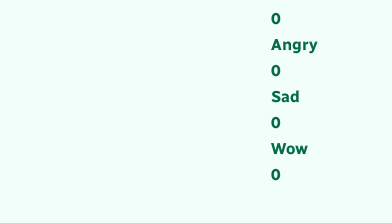0
Angry
0
Sad
0
Wow
0